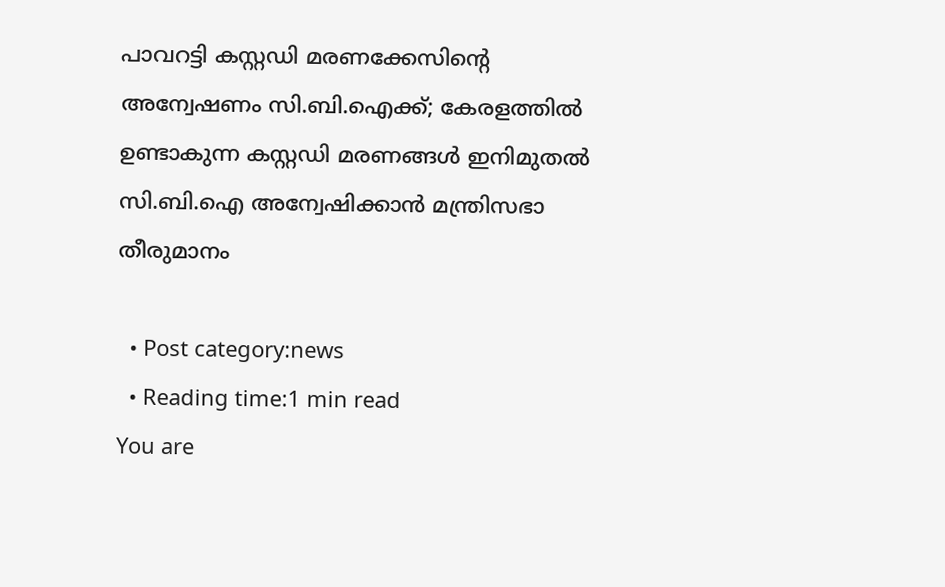പാവറട്ടി കസ്റ്റഡി മരണക്കേസിന്‍റെ അന്വേഷണം സി.ബി.ഐക്ക്; കേരളത്തില്‍ ഉണ്ടാകുന്ന കസ്റ്റഡി മരണങ്ങൾ ഇനിമുതല്‍ സി.ബി.ഐ അന്വേഷിക്കാന്‍ മന്ത്രിസഭാ തീരുമാനം

  • Post category:news
  • Reading time:1 min read
You are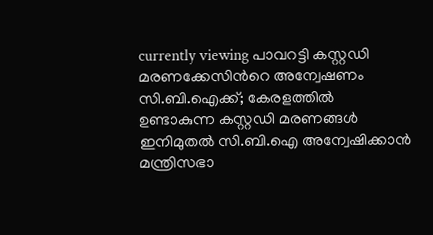currently viewing പാവറട്ടി കസ്റ്റഡി മരണക്കേസിന്‍റെ അന്വേഷണം സി.ബി.ഐക്ക്; കേരളത്തില്‍ ഉണ്ടാകുന്ന കസ്റ്റഡി മരണങ്ങൾ ഇനിമുതല്‍ സി.ബി.ഐ അന്വേഷിക്കാന്‍ മന്ത്രിസഭാ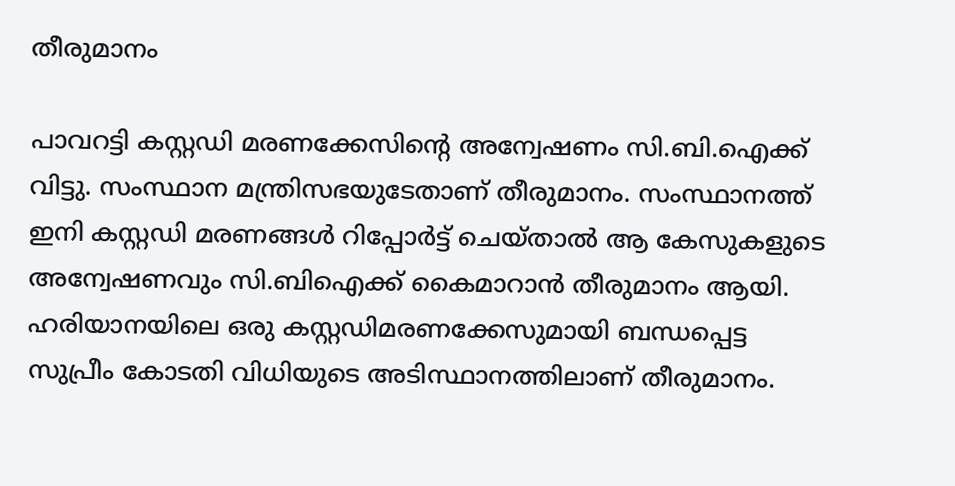തീരുമാനം

പാവറട്ടി കസ്റ്റഡി മരണക്കേസിന്‍റെ അന്വേഷണം സി.ബി.ഐക്ക് വിട്ടു. സംസ്ഥാന മന്ത്രിസഭയുടേതാണ് തീരുമാനം. സംസ്ഥാനത്ത് ഇനി കസ്റ്റഡി മരണങ്ങൾ റിപ്പോർട്ട് ചെയ്‌താല്‍ ആ കേസുകളുടെ അന്വേഷണവും സി.ബിഐക്ക് കൈമാറാൻ തീരുമാനം ആയി. ഹരിയാനയിലെ ഒരു കസ്റ്റ‍‍ഡിമരണക്കേസുമായി ബന്ധപ്പെട്ട സുപ്രീം കോടതി വിധിയുടെ അടിസ്ഥാനത്തിലാണ് തീരുമാനം.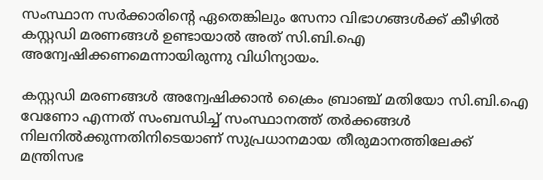സംസ്ഥാന സർക്കാരിന്‍റെ ഏതെങ്കിലും സേനാ വിഭാഗങ്ങൾക്ക് കീഴിൽ കസ്റ്റഡി മരണങ്ങൾ ഉണ്ടായാൽ അത് സി.ബി.ഐ അന്വേഷിക്കണമെന്നായിരുന്നു വിധിന്യായം.

കസ്റ്റഡി മരണങ്ങൾ അന്വേഷിക്കാൻ ക്രൈം ബ്രാഞ്ച് മതിയോ സി.ബി.ഐ വേണോ എന്നത് സംബന്ധിച്ച് സംസ്ഥാനത്ത് തർക്കങ്ങൾ നിലനിൽക്കുന്നതിനിടെയാണ് സുപ്രധാനമായ തീരുമാനത്തിലേക്ക് മന്ത്രിസഭ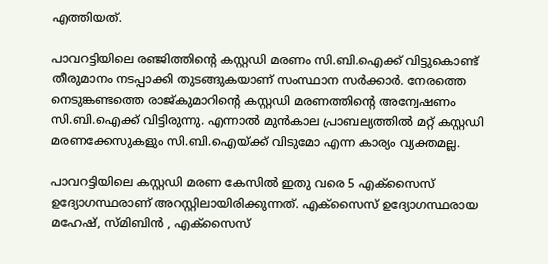എത്തിയത്.

പാവറട്ടിയിലെ രഞ്ജിത്തിന്‍റെ കസ്റ്റഡി മരണം സി.ബി.ഐക്ക് വിട്ടുകൊണ്ട് തീരുമാനം നടപ്പാക്കി തുടങ്ങുകയാണ് സംസ്ഥാന സർക്കാർ. നേരത്തെ നെടുങ്കണ്ടത്തെ രാജ്കുമാറിന്‍റെ കസ്റ്റഡി മരണത്തിന്‍റെ അന്വേഷണം സി.ബി.ഐക്ക് വിട്ടിരുന്നു. എന്നാൽ മുൻകാല പ്രാബല്യത്തിൽ മറ്റ് കസ്റ്റഡി മരണക്കേസുകളും സി.ബി.ഐയ്ക്ക് വിടുമോ എന്ന കാര്യം വ്യക്തമല്ല.

പാവറട്ടിയിലെ കസ്റ്റഡി മരണ കേസിൽ ഇതു വരെ 5 എക്സൈസ് ഉദ്യോഗസ്ഥരാണ് അറസ്റ്റിലായിരിക്കുന്നത്. എക്സൈസ് ഉദ്യോഗസ്ഥരായ മഹേഷ്, സ്മിബിൻ , എക്സൈസ്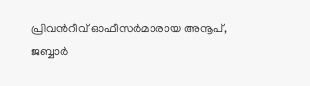പ്രിവൻറീവ് ഓഫീസര്‍മാരായ അനൂപ്, ജബ്ബാര്‍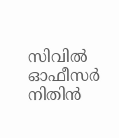സിവില്‍ ഓഫീസര്‍ നിതിൻ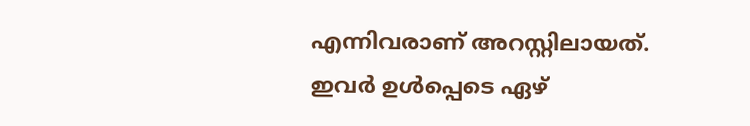എന്നിവരാണ് അറസ്റ്റിലായത്. ഇവര്‍ ഉള്‍പ്പെടെ ഏഴ്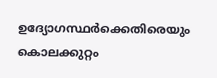ഉദ്യോഗസ്ഥര്‍ക്കെതിരെയും കൊലക്കുറ്റം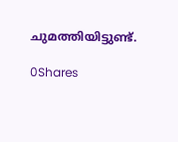ചുമത്തിയിട്ടുണ്ട്.

0Shares